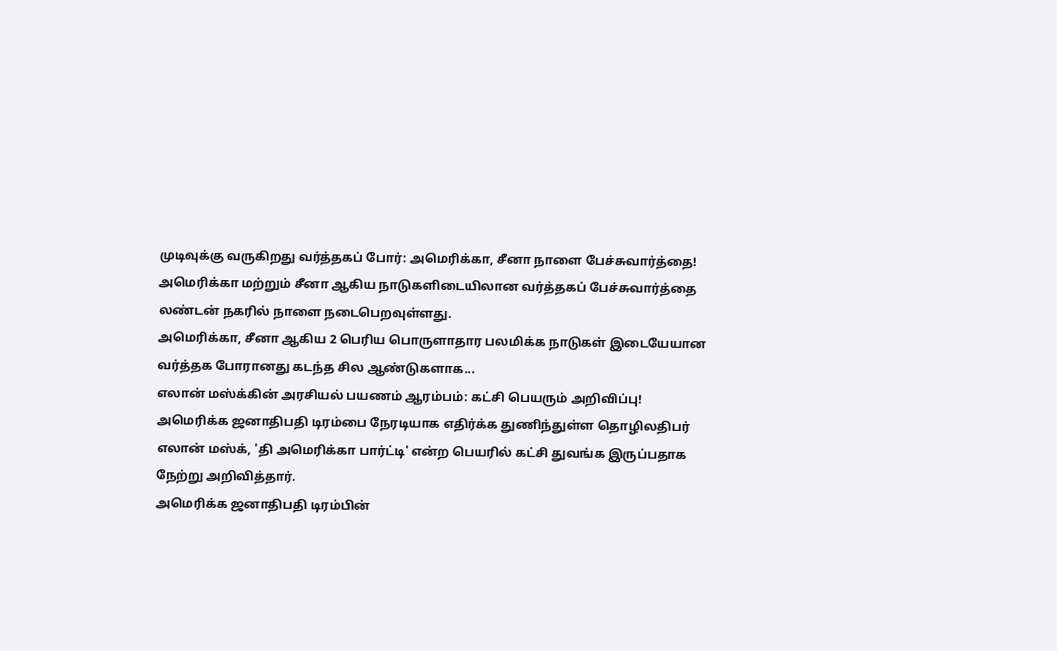முடிவுக்கு வருகிறது வர்த்தகப் போர்: அமெரிக்கா, சீனா நாளை பேச்சுவார்த்தை!
அமெரிக்கா மற்றும் சீனா ஆகிய நாடுகளிடையிலான வர்த்தகப் பேச்சுவார்த்தை லண்டன் நகரில் நாளை நடைபெறவுள்ளது.
அமெரிக்கா, சீனா ஆகிய 2 பெரிய பொருளாதார பலமிக்க நாடுகள் இடையேயான வர்த்தக போரானது கடந்த சில ஆண்டுகளாக...
எலான் மஸ்க்கின் அரசியல் பயணம் ஆரம்பம்: கட்சி பெயரும் அறிவிப்பு!
அமெரிக்க ஜனாதிபதி டிரம்பை நேரடியாக எதிர்க்க துணிந்துள்ள தொழிலதிபர் எலான் மஸ்க், 'தி அமெரிக்கா பார்ட்டி' என்ற பெயரில் கட்சி துவங்க இருப்பதாக நேற்று அறிவித்தார்.
அமெரிக்க ஜனாதிபதி டிரம்பின்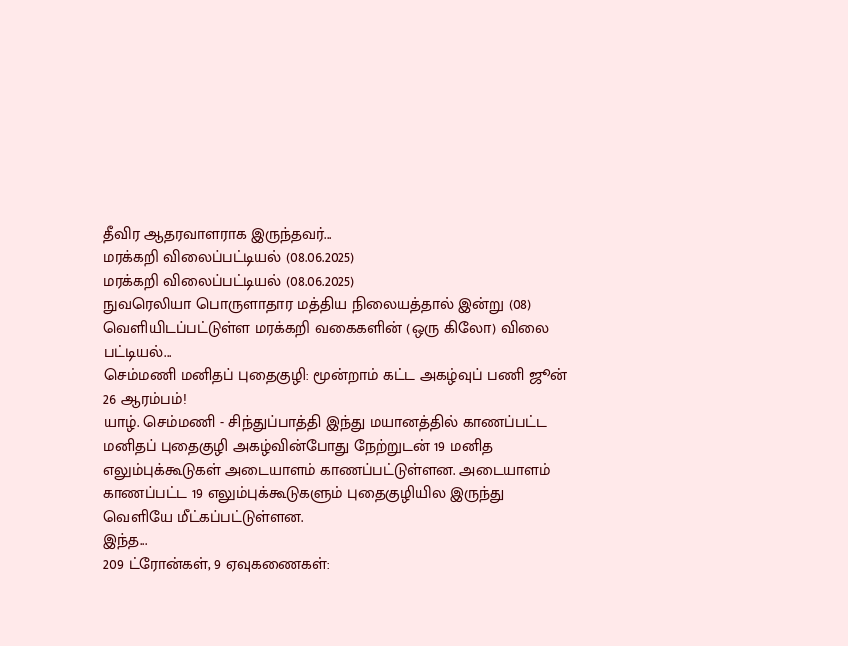தீவிர ஆதரவாளராக இருந்தவர்...
மரக்கறி விலைப்பட்டியல் (08.06.2025)
மரக்கறி விலைப்பட்டியல் (08.06.2025)
நுவரெலியா பொருளாதார மத்திய நிலையத்தால் இன்று (08) வெளியிடப்பட்டுள்ள மரக்கறி வகைகளின் (ஒரு கிலோ) விலை பட்டியல்...
செம்மணி மனிதப் புதைகுழி: மூன்றாம் கட்ட அகழ்வுப் பணி ஜூன் 26 ஆரம்பம்!
யாழ். செம்மணி - சிந்துப்பாத்தி இந்து மயானத்தில் காணப்பட்ட மனிதப் புதைகுழி அகழ்வின்போது நேற்றுடன் 19 மனித எலும்புக்கூடுகள் அடையாளம் காணப்பட்டுள்ளன. அடையாளம் காணப்பட்ட 19 எலும்புக்கூடுகளும் புதைகுழியில இருந்து வெளியே மீட்கப்பட்டுள்ளன.
இந்த...
209 ட்ரோன்கள், 9 ஏவுகணைகள்: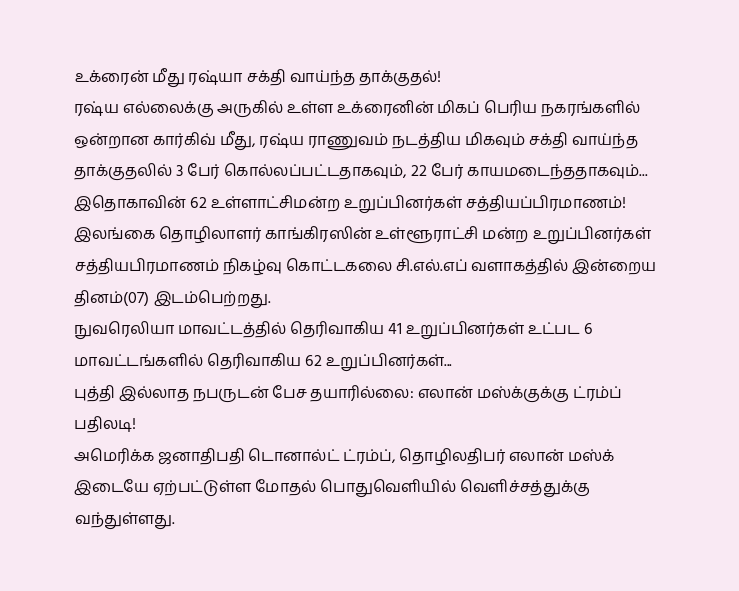உக்ரைன் மீது ரஷ்யா சக்தி வாய்ந்த தாக்குதல்!
ரஷ்ய எல்லைக்கு அருகில் உள்ள உக்ரைனின் மிகப் பெரிய நகரங்களில் ஒன்றான கார்கிவ் மீது, ரஷ்ய ராணுவம் நடத்திய மிகவும் சக்தி வாய்ந்த தாக்குதலில் 3 பேர் கொல்லப்பட்டதாகவும், 22 பேர் காயமடைந்ததாகவும்...
இதொகாவின் 62 உள்ளாட்சிமன்ற உறுப்பினர்கள் சத்தியப்பிரமாணம்!
இலங்கை தொழிலாளர் காங்கிரஸின் உள்ளூராட்சி மன்ற உறுப்பினர்கள் சத்தியபிரமாணம் நிகழ்வு கொட்டகலை சி.எல்.எப் வளாகத்தில் இன்றைய தினம்(07) இடம்பெற்றது.
நுவரெலியா மாவட்டத்தில் தெரிவாகிய 41 உறுப்பினர்கள் உட்பட 6 மாவட்டங்களில் தெரிவாகிய 62 உறுப்பினர்கள்...
புத்தி இல்லாத நபருடன் பேச தயாரில்லை: எலான் மஸ்க்குக்கு ட்ரம்ப் பதிலடி!
அமெரிக்க ஜனாதிபதி டொனால்ட் ட்ரம்ப், தொழிலதிபர் எலான் மஸ்க் இடையே ஏற்பட்டுள்ள மோதல் பொதுவெளியில் வெளிச்சத்துக்கு வந்துள்ளது.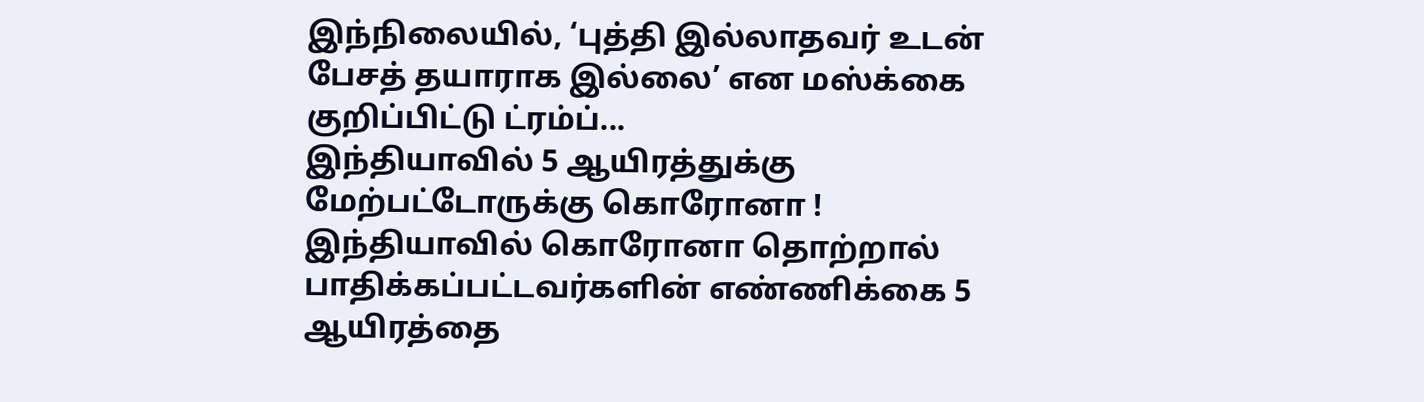இந்நிலையில், ‘புத்தி இல்லாதவர் உடன் பேசத் தயாராக இல்லை’ என மஸ்க்கை குறிப்பிட்டு ட்ரம்ப்...
இந்தியாவில் 5 ஆயிரத்துக்கு மேற்பட்டோருக்கு கொரோனா !
இந்தியாவில் கொரோனா தொற்றால் பாதிக்கப்பட்டவர்களின் எண்ணிக்கை 5 ஆயிரத்தை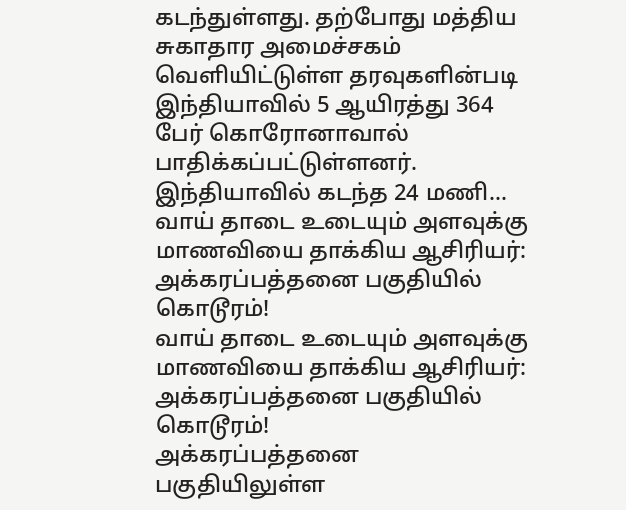கடந்துள்ளது. தற்போது மத்திய சுகாதார அமைச்சகம் வெளியிட்டுள்ள தரவுகளின்படி இந்தியாவில் 5 ஆயிரத்து 364 பேர் கொரோனாவால் பாதிக்கப்பட்டுள்ளனர்.
இந்தியாவில் கடந்த 24 மணி...
வாய் தாடை உடையும் அளவுக்கு மாணவியை தாக்கிய ஆசிரியர்: அக்கரப்பத்தனை பகுதியில் கொடூரம்!
வாய் தாடை உடையும் அளவுக்கு மாணவியை தாக்கிய ஆசிரியர்: அக்கரப்பத்தனை பகுதியில் கொடூரம்!
அக்கரப்பத்தனை பகுதியிலுள்ள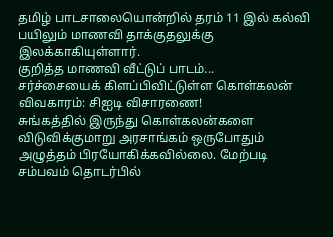தமிழ் பாடசாலையொன்றில் தரம் 11 இல் கல்வி பயிலும் மாணவி தாக்குதலுக்கு இலக்காகியுள்ளார்.
குறித்த மாணவி வீட்டுப் பாடம்...
சர்ச்சையைக் கிளப்பிவிட்டுள்ள கொள்கலன் விவகாரம்: சிஐடி விசாரணை!
சுங்கத்தில் இருந்து கொள்கலன்களை விடுவிக்குமாறு அரசாங்கம் ஒருபோதும் அழுத்தம் பிரயோகிக்கவில்லை. மேற்படி சம்பவம் தொடர்பில்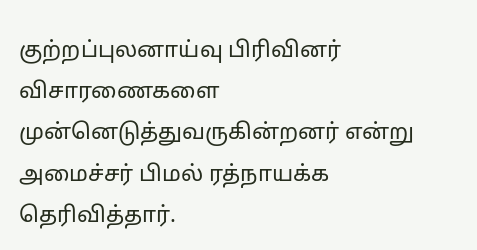குற்றப்புலனாய்வு பிரிவினர் விசாரணைகளை முன்னெடுத்துவருகின்றனர் என்று அமைச்சர் பிமல் ரத்நாயக்க தெரிவித்தார்.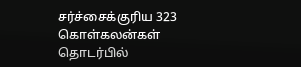சர்ச்சைக்குரிய 323 கொள்கலன்கள் தொடர்பில்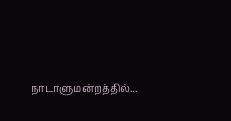நாடாளுமன்றத்தில்...